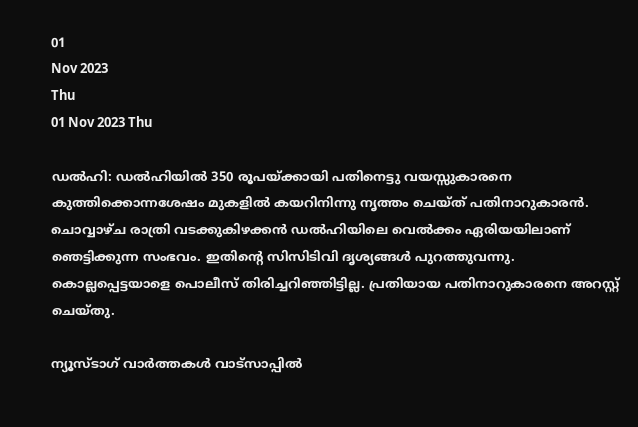01
Nov 2023
Thu
01 Nov 2023 Thu

ഡല്‍ഹി: ഡല്‍ഹിയില്‍ 350 രൂപയ്ക്കായി പതിനെട്ടു വയസ്സുകാരനെ കുത്തിക്കൊന്നശേഷം മുകളില്‍ കയറിനിന്നു നൃത്തം ചെയ്ത് പതിനാറുകാരന്‍. ചൊവ്വാഴ്ച രാത്രി വടക്കുകിഴക്കന്‍ ഡല്‍ഹിയിലെ വെല്‍ക്കം ഏരിയയിലാണ് ഞെട്ടിക്കുന്ന സംഭവം. ഇതിന്റെ സിസിടിവി ദൃശ്യങ്ങള്‍ പുറത്തുവന്നു. കൊല്ലപ്പെട്ടയാളെ പൊലീസ് തിരിച്ചറിഞ്ഞിട്ടില്ല. പ്രതിയായ പതിനാറുകാരനെ അറസ്റ്റ് ചെയ്തു.

ന്യൂസ്ടാഗ് വാര്‍ത്തകള്‍ വാട്‌സാപ്പില്‍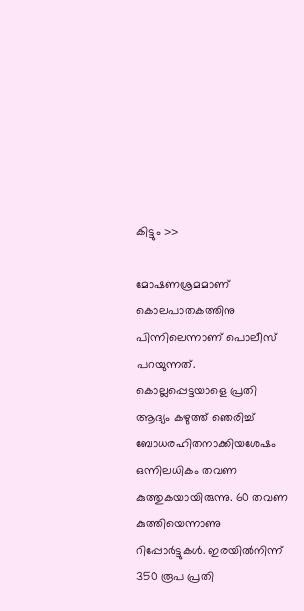കിട്ടും >>

മോഷണശ്രമമാണ് കൊലപാതകത്തിനു പിന്നിലെന്നാണ് പൊലീസ് പറയുന്നത്. കൊല്ലപ്പെട്ടയാളെ പ്രതി ആദ്യം കഴുത്ത് ഞെരിച്ച് ബോധരഹിതനാക്കിയശേഷം ഒന്നിലധികം തവണ കുത്തുകയായിരുന്നു. 60 തവണ കുത്തിയെന്നാണു റിപ്പോര്‍ട്ടുകള്‍. ഇരയില്‍നിന്ന് 350 രൂപ പ്രതി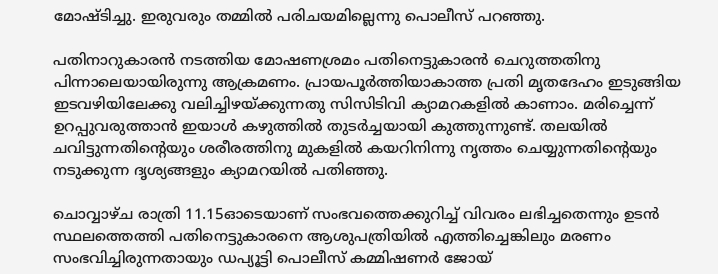മോഷ്ടിച്ചു. ഇരുവരും തമ്മില്‍ പരിചയമില്ലെന്നു പൊലീസ് പറഞ്ഞു.

പതിനാറുകാരന്‍ നടത്തിയ മോഷണശ്രമം പതിനെട്ടുകാരന്‍ ചെറുത്തതിനു പിന്നാലെയായിരുന്നു ആക്രമണം. പ്രായപൂര്‍ത്തിയാകാത്ത പ്രതി മൃതദേഹം ഇടുങ്ങിയ ഇടവഴിയിലേക്കു വലിച്ചിഴയ്ക്കുന്നതു സിസിടിവി ക്യാമറകളില്‍ കാണാം. മരിച്ചെന്ന് ഉറപ്പുവരുത്താന്‍ ഇയാള്‍ കഴുത്തില്‍ തുടര്‍ച്ചയായി കുത്തുന്നുണ്ട്. തലയില്‍ ചവിട്ടുന്നതിന്റെയും ശരീരത്തിനു മുകളില്‍ കയറിനിന്നു നൃത്തം ചെയ്യുന്നതിന്റെയും നടുക്കുന്ന ദൃശ്യങ്ങളും ക്യാമറയില്‍ പതിഞ്ഞു.

ചൊവ്വാഴ്ച രാത്രി 11.15ഓടെയാണ് സംഭവത്തെക്കുറിച്ച് വിവരം ലഭിച്ചതെന്നും ഉടന്‍ സ്ഥലത്തെത്തി പതിനെട്ടുകാരനെ ആശുപത്രിയില്‍ എത്തിച്ചെങ്കിലും മരണം സംഭവിച്ചിരുന്നതായും ഡപ്യൂട്ടി പൊലീസ് കമ്മിഷണര്‍ ജോയ്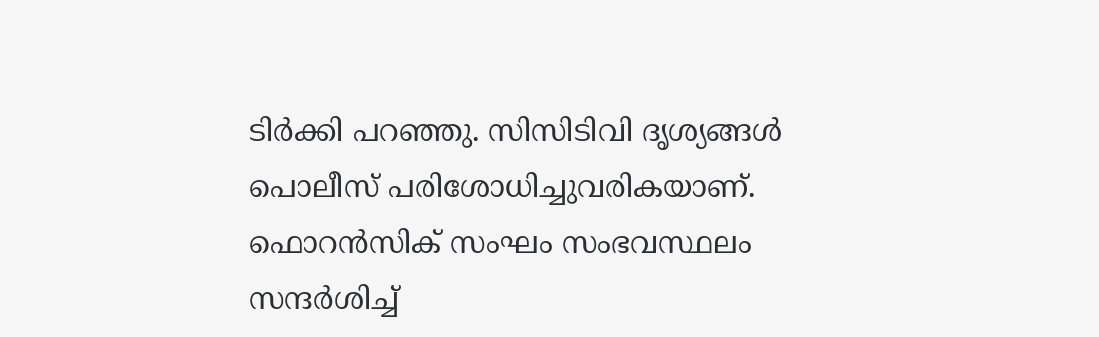ടിര്‍ക്കി പറഞ്ഞു. സിസിടിവി ദൃശ്യങ്ങള്‍ പൊലീസ് പരിശോധിച്ചുവരികയാണ്. ഫൊറന്‍സിക് സംഘം സംഭവസ്ഥലം സന്ദര്‍ശിച്ച്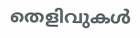തെളിവുകള്‍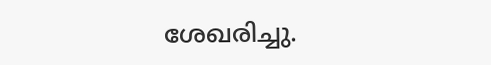ശേഖരിച്ചു.